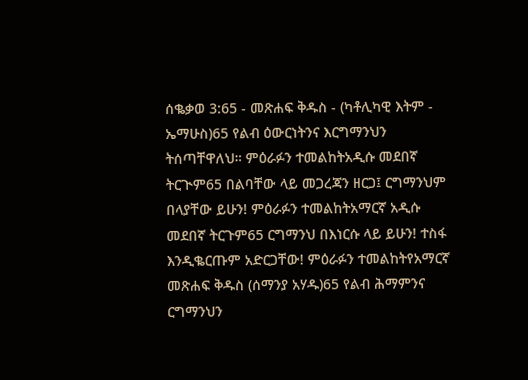ሰቈቃወ 3:65 - መጽሐፍ ቅዱስ - (ካቶሊካዊ እትም - ኤማሁስ)65 የልብ ዕውርነትንና እርግማንህን ትሰጣቸዋለህ። ምዕራፉን ተመልከትአዲሱ መደበኛ ትርጒም65 በልባቸው ላይ መጋረጃን ዘርጋ፤ ርግማንህም በላያቸው ይሁን! ምዕራፉን ተመልከትአማርኛ አዲሱ መደበኛ ትርጉም65 ርግማንህ በእነርሱ ላይ ይሁን! ተስፋ እንዲቈርጡም አድርጋቸው! ምዕራፉን ተመልከትየአማርኛ መጽሐፍ ቅዱስ (ሰማንያ አሃዱ)65 የልብ ሕማምንና ርግማንህን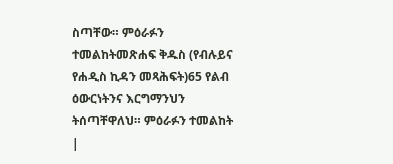ስጣቸው። ምዕራፉን ተመልከትመጽሐፍ ቅዱስ (የብሉይና የሐዲስ ኪዳን መጻሕፍት)65 የልብ ዕውርነትንና እርግማንህን ትሰጣቸዋለህ። ምዕራፉን ተመልከት |